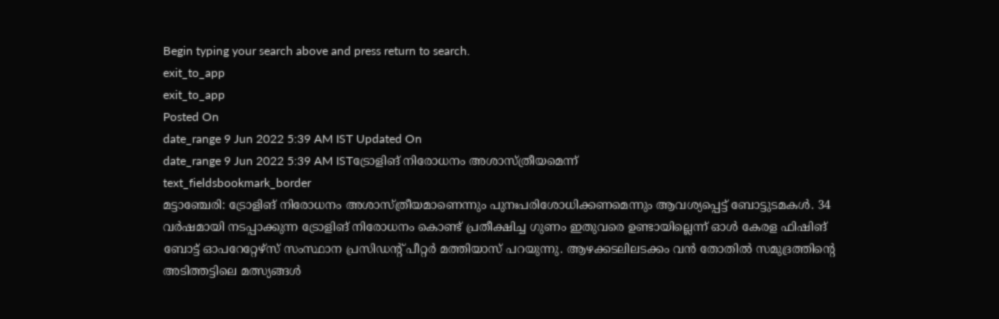Begin typing your search above and press return to search.
exit_to_app
exit_to_app
Posted On
date_range 9 Jun 2022 5:39 AM IST Updated On
date_range 9 Jun 2022 5:39 AM ISTട്രോളിങ് നിരോധനം അശാസ്ത്രീയമെന്ന്
text_fieldsbookmark_border
മട്ടാഞ്ചേരി: ട്രോളിങ് നിരോധനം അശാസ്ത്രീയമാണെന്നും പുനഃപരിശോധിക്കണമെന്നും ആവശ്യപ്പെട്ട് ബോട്ടുടമകൾ. 34 വർഷമായി നടപ്പാക്കുന്ന ട്രോളിങ് നിരോധനം കൊണ്ട് പ്രതീക്ഷിച്ച ഗുണം ഇതുവരെ ഉണ്ടായില്ലെന്ന് ഓൾ കേരള ഫിഷിങ് ബോട്ട് ഓപറേറ്റേഴ്സ് സംസ്ഥാന പ്രസിഡന്റ് പീറ്റർ മത്തിയാസ് പറയുന്നു. ആഴക്കടലിലടക്കം വൻ തോതിൽ സമുദ്രത്തിന്റെ അടിത്തട്ടിലെ മത്സ്യങ്ങൾ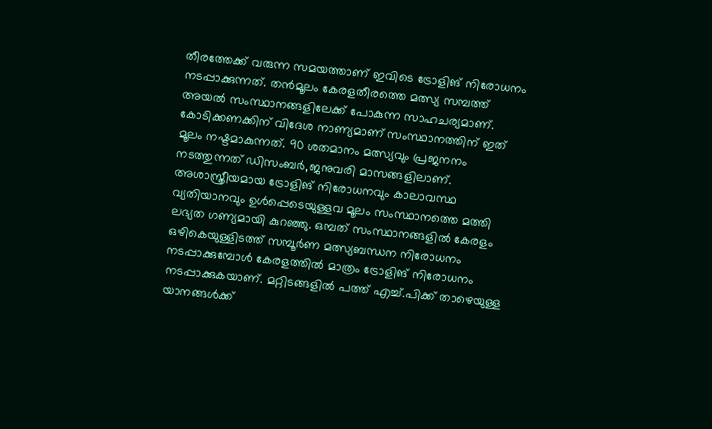തീരത്തേക്ക് വരുന്ന സമയത്താണ് ഇവിടെ ട്രോളിങ് നിരോധനം നടപ്പാക്കുന്നത്. തൻമൂലം കേരളതീരത്തെ മത്സ്യ സമ്പത്ത് അയൽ സംസ്ഥാനങ്ങളിലേക്ക് പോകുന്ന സാഹചര്യമാണ്. കോടിക്കണക്കിന് വിദേശ നാണ്യമാണ് സംസ്ഥാനത്തിന് ഇത് മൂലം നഷ്ടമാകുന്നത്. 90 ശതമാനം മത്സ്യവും പ്രജനനം നടത്തുന്നത് ഡിസംബർ,ജനുവരി മാസങ്ങളിലാണ്. അശാസ്ത്രീയമായ ട്രോളിങ് നിരോധനവും കാലാവസ്ഥ വ്യതിയാനവും ഉൾപ്പെടെയുള്ളവ മൂലം സംസ്ഥാനത്തെ മത്തി ലഭ്യത ഗണ്യമായി കുറഞ്ഞു. ഒമ്പത് സംസ്ഥാനങ്ങളിൽ കേരളം ഒഴികെയുള്ളിടത്ത് സമ്പൂർണ മത്സ്യബന്ധന നിരോധനം നടപ്പാക്കുമ്പോൾ കേരളത്തിൽ മാത്രം ട്രോളിങ് നിരോധനം നടപ്പാക്കുകയാണ്. മറ്റിടങ്ങളിൽ പത്ത് എച്ച്.പിക്ക് താഴെയുള്ള യാനങ്ങൾക്ക്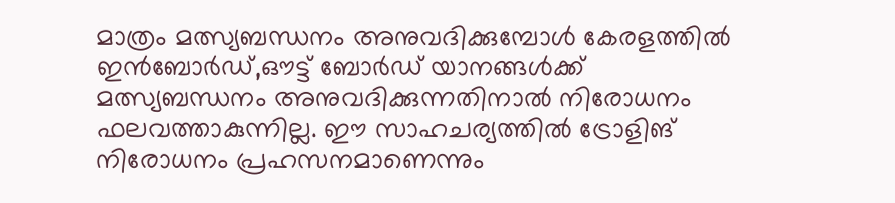മാത്രം മത്സ്യബന്ധനം അനുവദിക്കുമ്പോൾ കേരളത്തിൽ ഇൻബോർഡ്,ഔട്ട് ബോർഡ് യാനങ്ങൾക്ക് മത്സ്യബന്ധനം അനുവദിക്കുന്നതിനാൽ നിരോധനം ഫലവത്താകുന്നില്ല. ഈ സാഹചര്യത്തിൽ ട്രോളിങ് നിരോധനം പ്രഹസനമാണെന്നും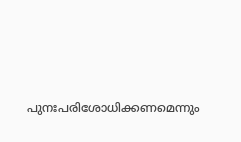പുനഃപരിശോധിക്കണമെന്നും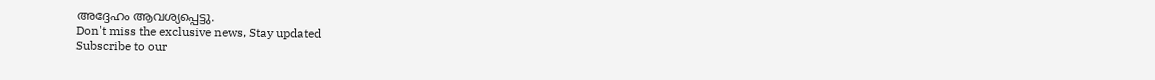അദ്ദേഹം ആവശ്യപ്പെട്ടു.
Don't miss the exclusive news, Stay updated
Subscribe to our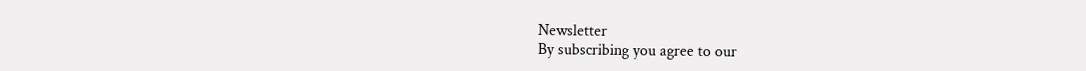Newsletter
By subscribing you agree to our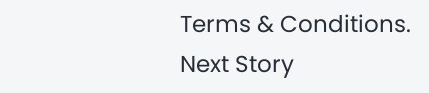Terms & Conditions.
Next Story